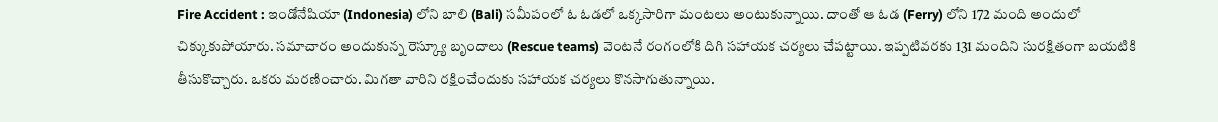Fire Accident : ఇండోనేషియా (Indonesia) లోని బాలి (Bali) సమీపంలో ఓ ఓడలో ఒక్కసారిగా మంటలు అంటుకున్నాయి. దాంతో ఆ ఓడ (Ferry) లోని 172 మంది అందులో చిక్కుకుపోయారు. సమాచారం అందుకున్న రెస్క్యూ బృందాలు (Rescue teams) వెంటనే రంగంలోకి దిగి సహాయక చర్యలు చేపట్టాయి. ఇప్పటివరకు 131 మందిని సురక్షితంగా బయటికి తీసుకొచ్చారు. ఒకరు మరణించారు. మిగతా వారిని రక్షించేందుకు సహాయక చర్యలు కొనసాగుతున్నాయి.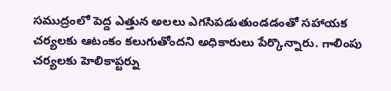సముద్రంలో పెద్ద ఎత్తున అలలు ఎగసిపడుతుండడంతో సహాయక చర్యలకు ఆటంకం కలుగుతోందని అధికారులు పేర్కొన్నారు. గాలింపు చర్యలకు హెలికాప్టర్ను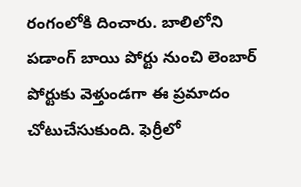రంగంలోకి దించారు. బాలిలోని పడాంగ్ బాయి పోర్టు నుంచి లెంబార్ పోర్టుకు వెళ్తుండగా ఈ ప్రమాదం చోటుచేసుకుంది. ఫెర్రీలో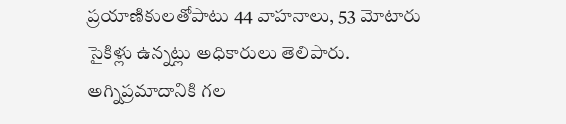ప్రయాణికులతోపాటు 44 వాహనాలు, 53 మోటారు సైకిళ్లు ఉన్నట్లు అధికారులు తెలిపారు. అగ్నిప్రమాదానికి గల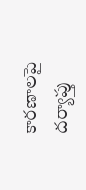కారణాలపై దర్యాప్తు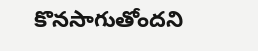కొనసాగుతోందని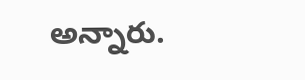అన్నారు.